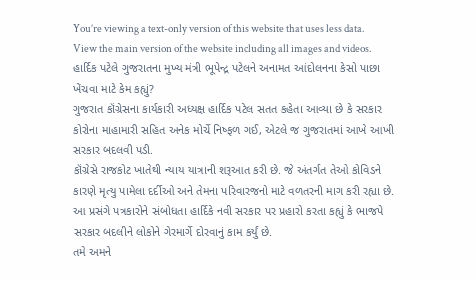You’re viewing a text-only version of this website that uses less data. View the main version of the website including all images and videos.
હાર્દિક પટેલે ગુજરાતના મુખ્ય મંત્રી ભૂપેન્દ્ર પટેલને અનામત આંદોલનના કેસો પાછા ખેંચવા માટે કેમ કહ્યું?
ગુજરાત કૉંગ્રેસના કાર્યકારી અધ્યક્ષ હાર્દિક પટેલ સતત કહેતા આવ્યા છે કે સરકાર કોરોના માહામારી સહિત અનેક મોર્ચે નિષ્ફળ ગઈ, એટલે જ ગુજરાતમાં આખે આખી સરકાર બદલવી પડી.
કૉંગ્રેસે રાજકોટ ખાતેથી ન્યાય યાત્રાની શરૂઆત કરી છે. જે અંતર્ગત તેઓ કોવિડને કારણે મૃત્યુ પામેલા દર્દીઓ અને તેમના પરિવારજનો માટે વળતરની માગ કરી રહ્યા છે. આ પ્રસંગે પત્રકારોને સંબોધતા હાર્દિકે નવી સરકાર પર પ્રહારો કરતા કહ્યું કે ભાજપે સરકાર બદલીને લોકોને ગેરમાર્ગે દોરવાનું કામ કર્યું છે.
તમે અમને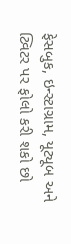ફેસબુક, ઇન્સ્ટાગ્રામ, યૂટ્યૂબ અને ટ્વિટર પર ફોલો કરી શકો છો